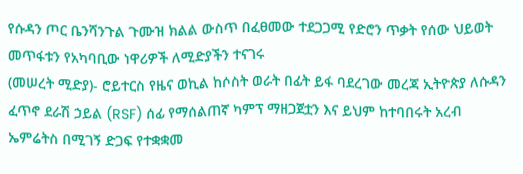የሱዳን ጦር ቤንሻንጉል ጉሙዝ ክልል ውስጥ በፈፀመው ተደጋጋሚ የድሮን ጥቃት የሰው ህይወት መጥፋቱን የአካባቢው ነዋሪዎች ለሚድያችን ተናገሩ
(መሠረት ሚድያ)- ሮይተርስ የዜና ወኪል ከሶስት ወራት በፊት ይፋ ባደረገው መረጃ ኢትዮጵያ ለሱዳን ፈጥኖ ደራሽ ኃይል (RSF) ሰፊ የማሰልጠኛ ካምፕ ማዘጋጀቷን እና ይህም ከተባበሩት አረብ ኤምሬትስ በሚገኝ ድጋፍ የተቋቋመ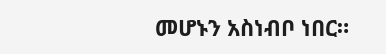መሆኑን አስነብቦ ነበር።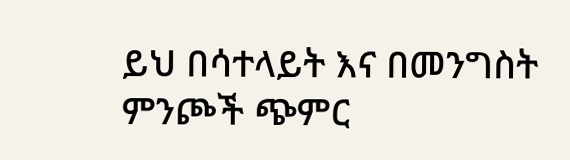ይህ በሳተላይት እና በመንግስት ምንጮች ጭምር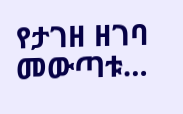የታገዘ ዘገባ መውጣቱ…